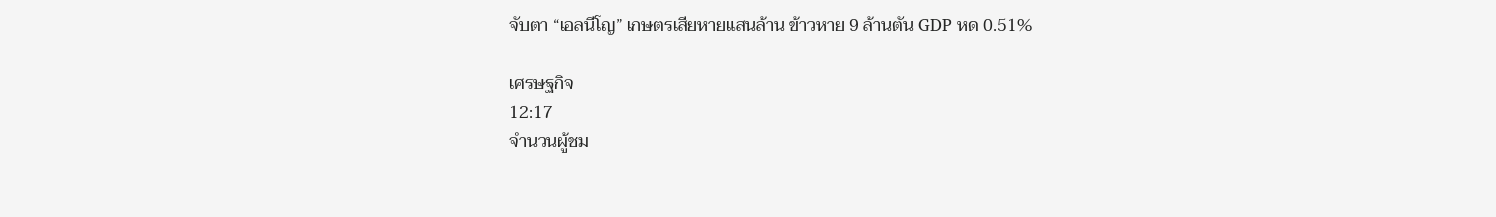จับตา “เอลนีโญ” เกษตรเสียหายแสนล้าน ข้าวหาย 9 ล้านตัน GDP หด 0.51%

เศรษฐกิจ
12:17
จำนวนผู้ชม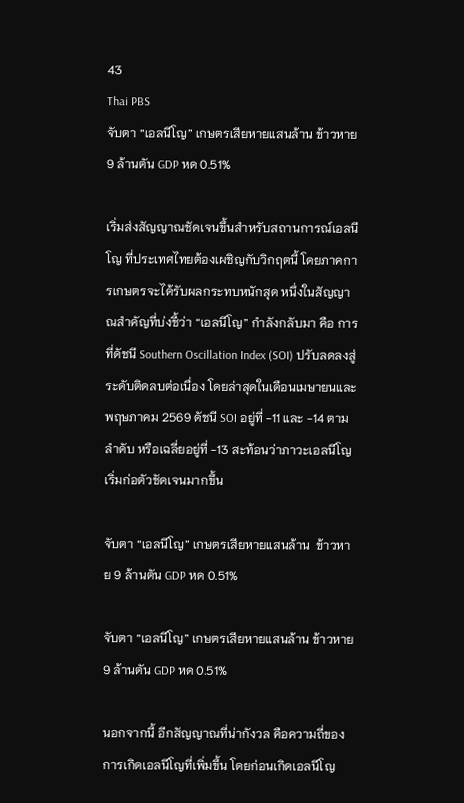43
Thai PBS
จับตา “เอลนีโญ” เกษตรเสียหายแสนล้าน ข้าวหาย 9 ล้านตัน GDP หด 0.51%

เริ่มส่งสัญญาณชัดเจนขึ้นสำหรับสถานการณ์เอลนีโญ ที่ประเทศไทยต้องเผชิญกับวิกฤตนี้ โดยภาคการเกษตรจะได้รับผลกระทบหนักสุด หนึ่งในสัญญาณสำคัญที่บ่งชี้ว่า “เอลนีโญ” กำลังกลับมา คือ การที่ดัชนี Southern Oscillation Index (SOI) ปรับลดลงสู่ระดับติดลบต่อเนื่อง โดยล่าสุดในเดือนเมษายนและพฤษภาคม 2569 ดัชนี SOI อยู่ที่ -11 และ -14 ตามลำดับ หรือเฉลี่ยอยู่ที่ -13 สะท้อนว่าภาวะเอลนีโญเริ่มก่อตัวชัดเจนมากขึ้น

จับตา “เอลนีโญ” เกษตรเสียหายแสนล้าน  ข้าวหาย 9 ล้านตัน GDP หด 0.51%

จับตา “เอลนีโญ” เกษตรเสียหายแสนล้าน ข้าวหาย 9 ล้านตัน GDP หด 0.51%

นอกจากนี้ อีกสัญญาณที่น่ากังวล คือความถี่ของการเกิดเอลนีโญที่เพิ่มขึ้น โดยก่อนเกิดเอลนีโญ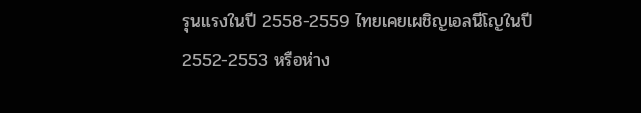รุนแรงในปี 2558-2559 ไทยเคยเผชิญเอลนีโญในปี 2552-2553 หรือห่าง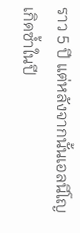ราว 5 ปี แต่หลังจากนั้นเอลนีโญเกิดซ้ำในปี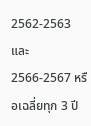2562-2563 และ 2566-2567 หรือเฉลี่ยทุก 3 ปี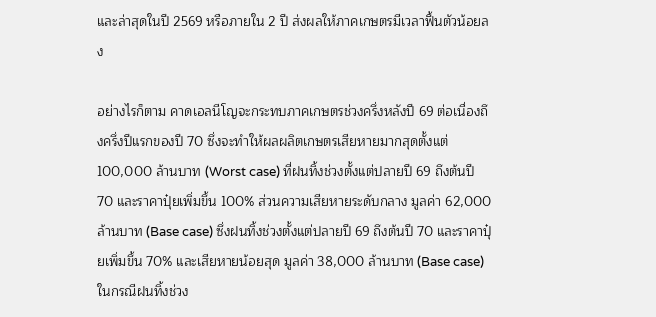และล่าสุดในปี 2569 หรือภายใน 2 ปี ส่งผลให้ภาคเกษตรมีเวลาฟื้นตัวน้อยลง

อย่างไรก็ตาม คาดเอลนีโญจะกระทบภาคเกษตรช่วงครึ่งหลังปี 69 ต่อเนื่องถึงครึ่งปีแรกของปี 70 ซึ่งจะทำให้ผลผลิตเกษตรเสียหายมากสุดตั้งแต่ 100,000 ล้านบาท (Worst case) ที่ฝนทิ้งช่วงตั้งแต่ปลายปี 69 ถึงต้นปี 70 และราคาปุ๋ยเพิ่มขึ้น 100% ส่วนความเสียหายระดับกลาง มูลค่า 62,000 ล้านบาท (Base case) ซึ่งฝนทิ้งช่วงตั้งแต่ปลายปี 69 ถึงต้นปี 70 และราคาปุ๋ยเพิ่มขึ้น 70% และเสียหายน้อยสุด มูลค่า 38,000 ล้านบาท (Base case) ในกรณีฝนทิ้งช่วง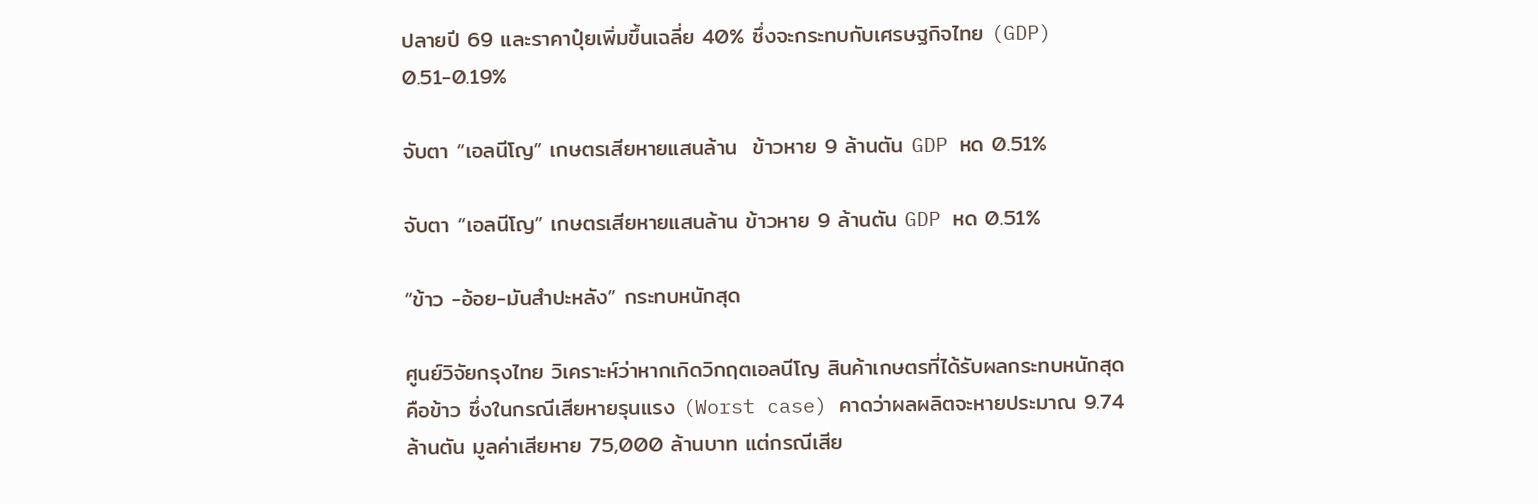ปลายปี 69 และราคาปุ๋ยเพิ่มขึ้นเฉลี่ย 40% ซึ่งจะกระทบกับเศรษฐกิจไทย (GDP) 0.51-0.19%

จับตา “เอลนีโญ” เกษตรเสียหายแสนล้าน  ข้าวหาย 9 ล้านตัน GDP หด 0.51%

จับตา “เอลนีโญ” เกษตรเสียหายแสนล้าน ข้าวหาย 9 ล้านตัน GDP หด 0.51%

“ข้าว -อ้อย-มันสำปะหลัง” กระทบหนักสุด

ศูนย์วิจัยกรุงไทย วิเคราะห์ว่าหากเกิดวิกฤตเอลนีโญ สินค้าเกษตรที่ได้รับผลกระทบหนักสุด คือข้าว ซึ่งในกรณีเสียหายรุนแรง (Worst case) คาดว่าผลผลิตจะหายประมาณ 9.74 ล้านตัน มูลค่าเสียหาย 75,000 ล้านบาท แต่กรณีเสีย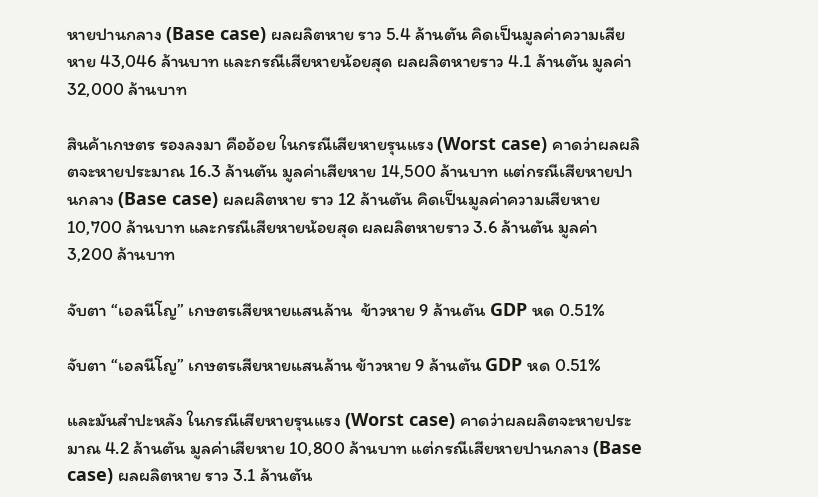หายปานกลาง (Base case) ผลผลิตหาย ราว 5.4 ล้านตัน คิดเป็นมูลค่าความเสียหาย 43,046 ล้านบาท และกรณีเสียหายน้อยสุด ผลผลิตหายราว 4.1 ล้านตัน มูลค่า 32,000 ล้านบาท

สินค้าเกษตร รองลงมา คืออ้อย ในกรณีเสียหายรุนแรง (Worst case) คาดว่าผลผลิตจะหายประมาณ 16.3 ล้านตัน มูลค่าเสียหาย 14,500 ล้านบาท แต่กรณีเสียหายปานกลาง (Base case) ผลผลิตหาย ราว 12 ล้านตัน คิดเป็นมูลค่าความเสียหาย 10,700 ล้านบาท และกรณีเสียหายน้อยสุด ผลผลิตหายราว 3.6 ล้านตัน มูลค่า 3,200 ล้านบาท

จับตา “เอลนีโญ” เกษตรเสียหายแสนล้าน  ข้าวหาย 9 ล้านตัน GDP หด 0.51%

จับตา “เอลนีโญ” เกษตรเสียหายแสนล้าน ข้าวหาย 9 ล้านตัน GDP หด 0.51%

และมันสำปะหลัง ในกรณีเสียหายรุนแรง (Worst case) คาดว่าผลผลิตจะหายประมาณ 4.2 ล้านตัน มูลค่าเสียหาย 10,800 ล้านบาท แต่กรณีเสียหายปานกลาง (Base case) ผลผลิตหาย ราว 3.1 ล้านตัน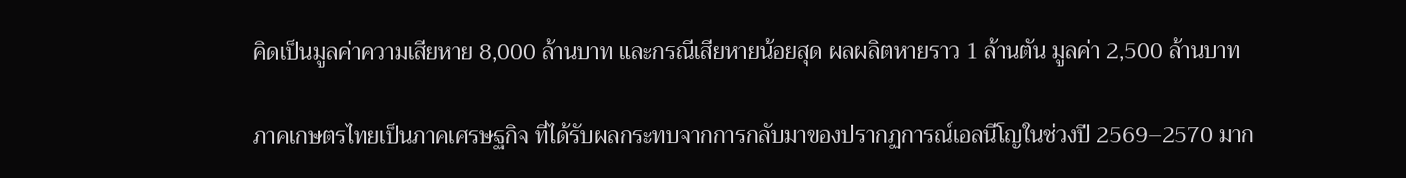คิดเป็นมูลค่าความเสียหาย 8,000 ล้านบาท และกรณีเสียหายน้อยสุด ผลผลิตหายราว 1 ล้านตัน มูลค่า 2,500 ล้านบาท

ภาคเกษตรไทยเป็นภาคเศรษฐกิจ ที่ได้รับผลกระทบจากการกลับมาของปรากฏการณ์เอลนีโญในช่วงปี 2569–2570 มาก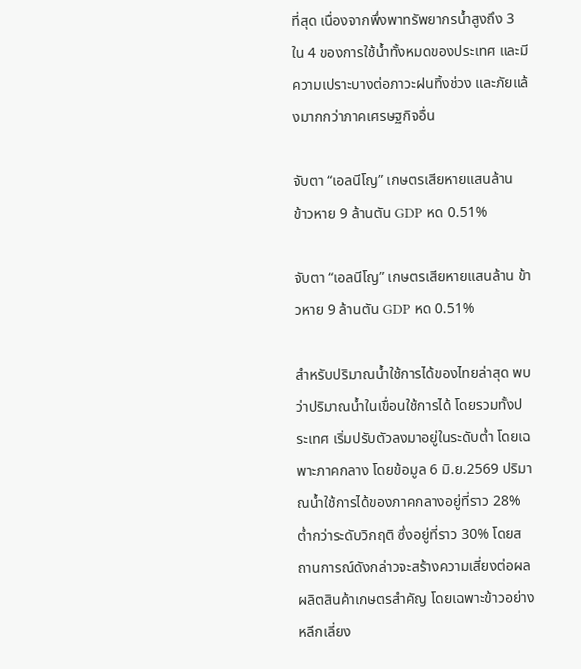ที่สุด เนื่องจากพึ่งพาทรัพยากรน้ำสูงถึง 3 ใน 4 ของการใช้น้ำทั้งหมดของประเทศ และมีความเปราะบางต่อภาวะฝนทิ้งช่วง และภัยแล้งมากกว่าภาคเศรษฐกิจอื่น

จับตา “เอลนีโญ” เกษตรเสียหายแสนล้าน  ข้าวหาย 9 ล้านตัน GDP หด 0.51%

จับตา “เอลนีโญ” เกษตรเสียหายแสนล้าน ข้าวหาย 9 ล้านตัน GDP หด 0.51%

สำหรับปริมาณน้ำใช้การได้ของไทยล่าสุด พบว่าปริมาณน้ำในเขื่อนใช้การได้ โดยรวมทั้งประเทศ เริ่มปรับตัวลงมาอยู่ในระดับต่ำ โดยเฉพาะภาคกลาง โดยข้อมูล 6 มิ.ย.2569 ปริมาณน้ำใช้การได้ของภาคกลางอยู่ที่ราว 28% ต่ำกว่าระดับวิกฤติ ซึ่งอยู่ที่ราว 30% โดยสถานการณ์ดังกล่าวจะสร้างความเสี่ยงต่อผลผลิตสินค้าเกษตรสำคัญ โดยเฉพาะข้าวอย่างหลีกเลี่ยง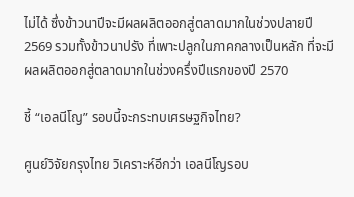ไม่ได้ ซึ่งข้าวนาปีจะมีผลผลิตออกสู่ตลาดมากในช่วงปลายปี 2569 รวมทั้งข้าวนาปรัง ที่เพาะปลูกในภาคกลางเป็นหลัก ที่จะมีผลผลิตออกสู่ตลาดมากในช่วงครึ่งปีแรกของปี 2570

ชี้ “เอลนีโญ” รอบนี้จะกระทบเศรษฐกิจไทย?

ศูนย์วิจัยกรุงไทย วิเคราะห์อีกว่า เอลนีโญรอบ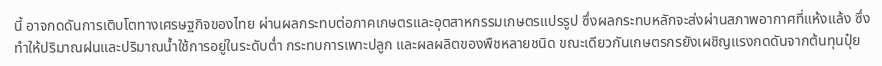นี้ อาจกดดันการเติบโตทางเศรษฐกิจของไทย ผ่านผลกระทบต่อภาคเกษตรและอุตสาหกรรมเกษตรแปรรูป ซึ่งผลกระทบหลักจะส่งผ่านสภาพอากาศที่แห้งแล้ง ซึ่งทำให้ปริมาณฝนและปริมาณน้ำใช้การอยู่ในระดับต่ำ กระทบการเพาะปลูก และผลผลิตของพืชหลายชนิด ขณะเดียวกันเกษตรกรยังเผชิญแรงกดดันจากต้นทุนปุ๋ย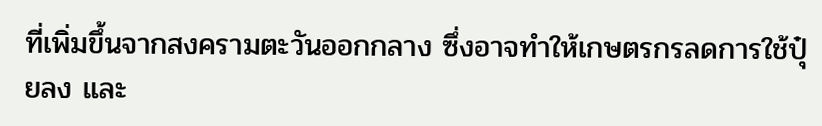ที่เพิ่มขึ้นจากสงครามตะวันออกกลาง ซึ่งอาจทำให้เกษตรกรลดการใช้ปุ๋ยลง และ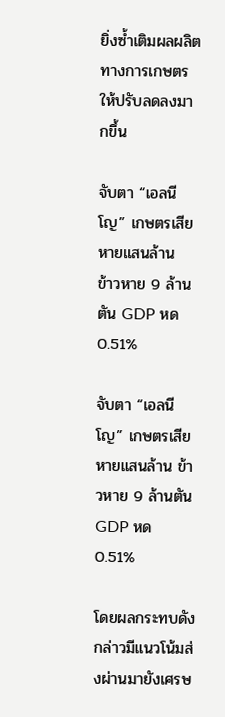ยิ่งซ้ำเติมผลผลิตทางการเกษตรให้ปรับลดลงมากขึ้น

จับตา “เอลนีโญ” เกษตรเสียหายแสนล้าน  ข้าวหาย 9 ล้านตัน GDP หด 0.51%

จับตา “เอลนีโญ” เกษตรเสียหายแสนล้าน ข้าวหาย 9 ล้านตัน GDP หด 0.51%

โดยผลกระทบดังกล่าวมีแนวโน้มส่งผ่านมายังเศรษ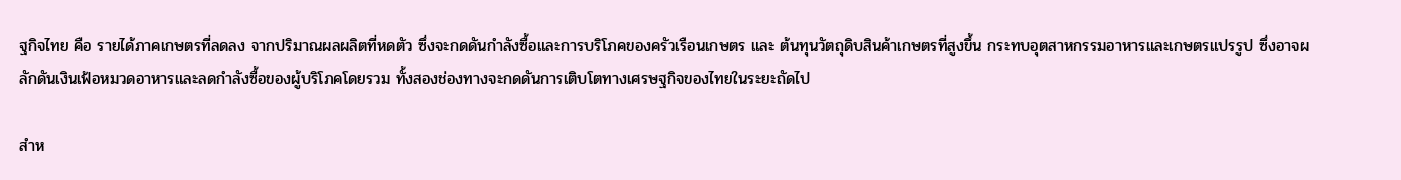ฐกิจไทย คือ รายได้ภาคเกษตรที่ลดลง จากปริมาณผลผลิตที่หดตัว ซึ่งจะกดดันกำลังซื้อและการบริโภคของครัวเรือนเกษตร และ ต้นทุนวัตถุดิบสินค้าเกษตรที่สูงขึ้น กระทบอุตสาหกรรมอาหารและเกษตรแปรรูป ซึ่งอาจผลักดันเงินเฟ้อหมวดอาหารและลดกำลังซื้อของผู้บริโภคโดยรวม ทั้งสองช่องทางจะกดดันการเติบโตทางเศรษฐกิจของไทยในระยะถัดไป

สำห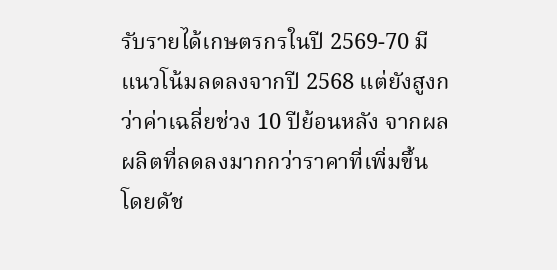รับรายได้เกษตรกรในปี 2569-70 มีแนวโน้มลดลงจากปี 2568 แต่ยังสูงกว่าค่าเฉลี่ยช่วง 10 ปีย้อนหลัง จากผลผลิตที่ลดลงมากกว่าราคาที่เพิ่มขึ้น โดยดัช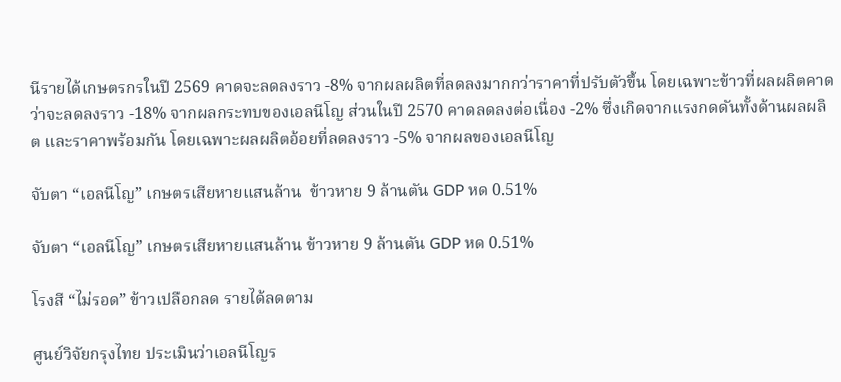นีรายได้เกษตรกรในปี 2569 คาดจะลดลงราว -8% จากผลผลิตที่ลดลงมากกว่าราคาที่ปรับตัวขึ้น โดยเฉพาะข้าวที่ผลผลิตคาดว่าจะลดลงราว -18% จากผลกระทบของเอลนีโญ ส่วนในปี 2570 คาดลดลงต่อเนื่อง -2% ซึ่งเกิดจากแรงกดดันทั้งด้านผลผลิต และราคาพร้อมกัน โดยเฉพาะผลผลิตอ้อยที่ลดลงราว -5% จากผลของเอลนีโญ

จับตา “เอลนีโญ” เกษตรเสียหายแสนล้าน  ข้าวหาย 9 ล้านตัน GDP หด 0.51%

จับตา “เอลนีโญ” เกษตรเสียหายแสนล้าน ข้าวหาย 9 ล้านตัน GDP หด 0.51%

โรงสี “ไม่รอด” ข้าวเปลือกลด รายได้ลดตาม

ศูนย์วิจัยกรุงไทย ประเมินว่าเอลนีโญร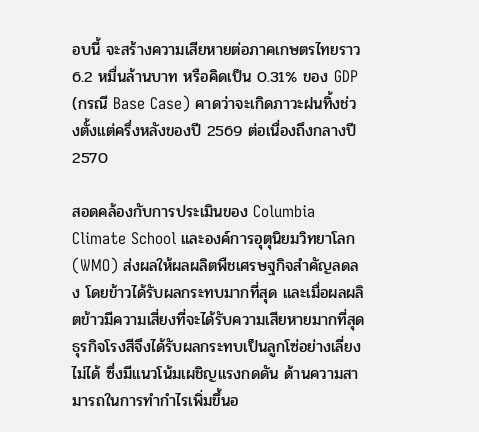อบนี้ จะสร้างความเสียหายต่อภาคเกษตรไทยราว 6.2 หมื่นล้านบาท หรือคิดเป็น 0.31% ของ GDP (กรณี Base Case) คาดว่าจะเกิดภาวะฝนทิ้งช่วงตั้งแต่ครึ่งหลังของปี 2569 ต่อเนื่องถึงกลางปี 2570

สอดคล้องกับการประเมินของ Columbia Climate School และองค์การอุตุนิยมวิทยาโลก (WMO) ส่งผลให้ผลผลิตพืชเศรษฐกิจสำคัญลดลง โดยข้าวได้รับผลกระทบมากที่สุด และเมื่อผลผลิตข้าวมีความเสี่ยงที่จะได้รับความเสียหายมากที่สุด ธุรกิจโรงสีจึงได้รับผลกระทบเป็นลูกโซ่อย่างเลี่ยงไม่ได้ ซึ่งมีแนวโน้มเผชิญแรงกดดัน ด้านความสามารถในการทำกำไรเพิ่มขึ้นอ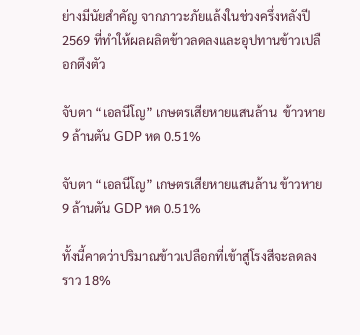ย่างมีนัยสำคัญ จากภาวะภัยแล้งในช่วงครึ่งหลังปี 2569 ที่ทำให้ผลผลิตข้าวลดลงและอุปทานข้าวเปลือกตึงตัว

จับตา “เอลนีโญ” เกษตรเสียหายแสนล้าน  ข้าวหาย 9 ล้านตัน GDP หด 0.51%

จับตา “เอลนีโญ” เกษตรเสียหายแสนล้าน ข้าวหาย 9 ล้านตัน GDP หด 0.51%

ทั้งนี้คาดว่าปริมาณข้าวเปลือกที่เข้าสู่โรงสีจะลดลงราว 18%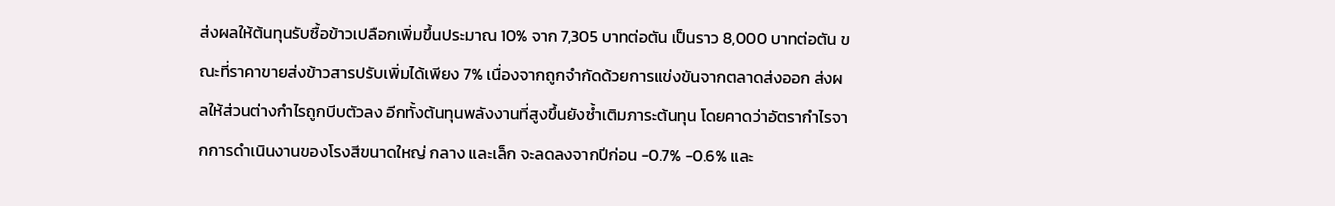ส่งผลให้ต้นทุนรับซื้อข้าวเปลือกเพิ่มขึ้นประมาณ 10% จาก 7,305 บาทต่อตัน เป็นราว 8,000 บาทต่อตัน ขณะที่ราคาขายส่งข้าวสารปรับเพิ่มได้เพียง 7% เนื่องจากถูกจำกัดด้วยการแข่งขันจากตลาดส่งออก ส่งผลให้ส่วนต่างกำไรถูกบีบตัวลง อีกทั้งต้นทุนพลังงานที่สูงขึ้นยังซ้ำเติมภาระต้นทุน โดยคาดว่าอัตรากำไรจากการดำเนินงานของโรงสีขนาดใหญ่ กลาง และเล็ก จะลดลงจากปีก่อน -0.7% -0.6% และ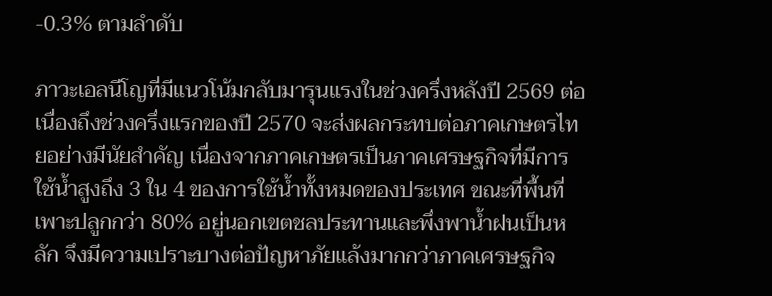-0.3% ตามลำดับ

ภาวะเอลนีโญที่มีแนวโน้มกลับมารุนแรงในช่วงครึ่งหลังปี 2569 ต่อเนื่องถึงช่วงครึ่งแรกของปี 2570 จะส่งผลกระทบต่อภาคเกษตรไทยอย่างมีนัยสำคัญ เนื่องจากภาคเกษตรเป็นภาคเศรษฐกิจที่มีการใช้น้ำสูงถึง 3 ใน 4 ของการใช้น้ำทั้งหมดของประเทศ ขณะที่พื้นที่เพาะปลูกกว่า 80% อยู่นอกเขตชลประทานและพึ่งพาน้ำฝนเป็นหลัก จึงมีความเปราะบางต่อปัญหาภัยแล้งมากกว่าภาคเศรษฐกิจ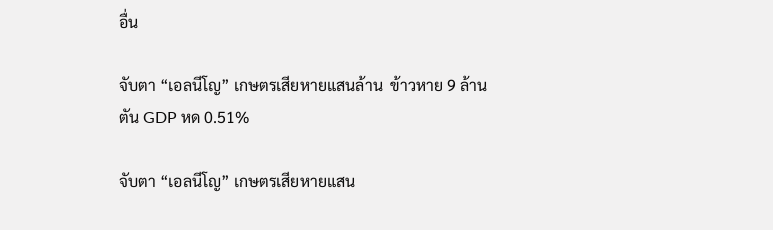อื่น

จับตา “เอลนีโญ” เกษตรเสียหายแสนล้าน  ข้าวหาย 9 ล้านตัน GDP หด 0.51%

จับตา “เอลนีโญ” เกษตรเสียหายแสน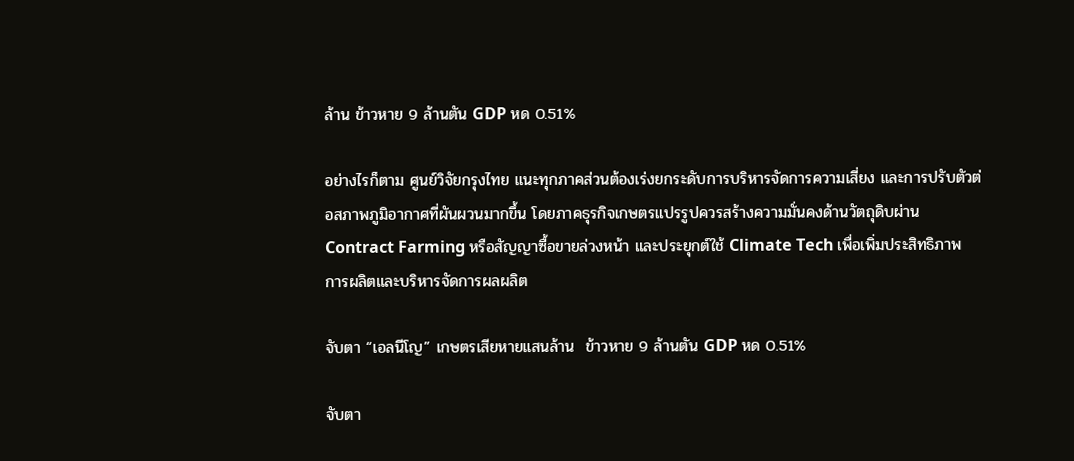ล้าน ข้าวหาย 9 ล้านตัน GDP หด 0.51%

อย่างไรก็ตาม ศูนย์วิจัยกรุงไทย แนะทุกภาคส่วนต้องเร่งยกระดับการบริหารจัดการความเสี่ยง และการปรับตัวต่อสภาพภูมิอากาศที่ผันผวนมากขึ้น โดยภาคธุรกิจเกษตรแปรรูปควรสร้างความมั่นคงด้านวัตถุดิบผ่าน Contract Farming หรือสัญญาซื้อขายล่วงหน้า และประยุกต์ใช้ Climate Tech เพื่อเพิ่มประสิทธิภาพการผลิตและบริหารจัดการผลผลิต

จับตา “เอลนีโญ” เกษตรเสียหายแสนล้าน  ข้าวหาย 9 ล้านตัน GDP หด 0.51%

จับตา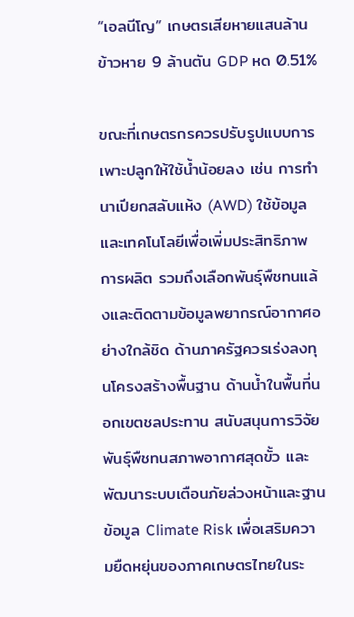“เอลนีโญ” เกษตรเสียหายแสนล้าน ข้าวหาย 9 ล้านตัน GDP หด 0.51%

ขณะที่เกษตรกรควรปรับรูปแบบการเพาะปลูกให้ใช้น้ำน้อยลง เช่น การทำนาเปียกสลับแห้ง (AWD) ใช้ข้อมูลและเทคโนโลยีเพื่อเพิ่มประสิทธิภาพการผลิต รวมถึงเลือกพันธุ์พืชทนแล้งและติดตามข้อมูลพยากรณ์อากาศอย่างใกล้ชิด ด้านภาครัฐควรเร่งลงทุนโครงสร้างพื้นฐาน ด้านน้ำในพื้นที่นอกเขตชลประทาน สนับสนุนการวิจัยพันธุ์พืชทนสภาพอากาศสุดขั้ว และพัฒนาระบบเตือนภัยล่วงหน้าและฐานข้อมูล Climate Risk เพื่อเสริมความยืดหยุ่นของภาคเกษตรไทยในระ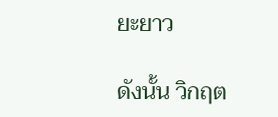ยะยาว

ดังนั้น วิกฤต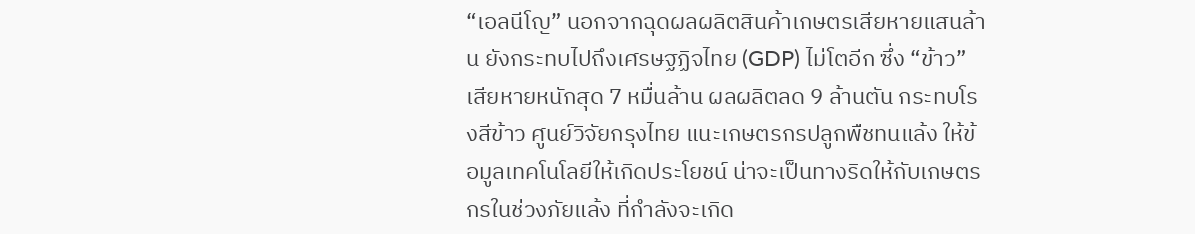“เอลนีโญ” นอกจากฉุดผลผลิตสินค้าเกษตรเสียหายแสนล้าน ยังกระทบไปถึงเศรษฐฏิจไทย (GDP) ไม่โตอีก ซึ่ง “ข้าว” เสียหายหนักสุด 7 หมื่นล้าน ผลผลิตลด 9 ล้านตัน กระทบโรงสีข้าว ศูนย์วิจัยกรุงไทย แนะเกษตรกรปลูกพืชทนแล้ง ให้ข้อมูลเทคโนโลยีให้เกิดประโยชน์ น่าจะเป็นทางริดให้กับเกษตรกรในช่วงภัยแล้ง ที่กำลังจะเกิด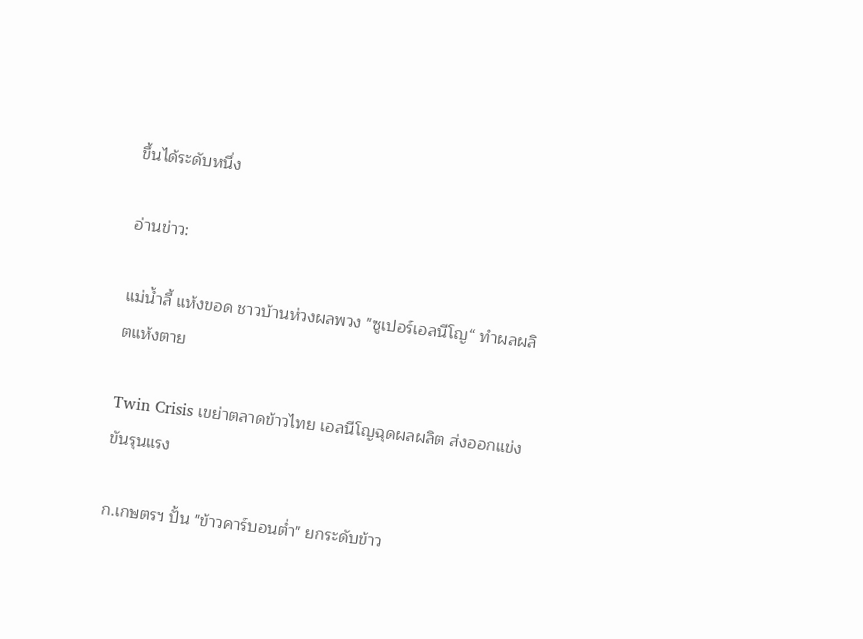ขึ้นได้ระดับหนึ่ง

อ่านข่าว:

แม่น้ำลี้ แห้งขอด ชาวบ้านห่วงผลพวง "ซูเปอร์เอลนีโญ“ ทำผลผลิตแห้งตาย

Twin Crisis เขย่าตลาดข้าวไทย เอลนีโญฉุดผลผลิต ส่งออกแข่งขันรุนแรง

ก.เกษตรฯ ปั้น "ข้าวคาร์บอนต่ำ" ยกระดับข้าว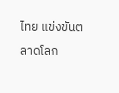ไทย แข่งขันตลาดโลก